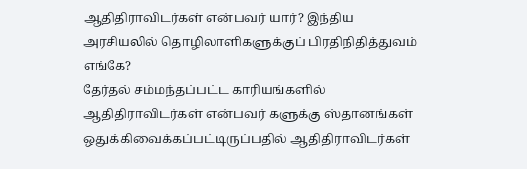ஆதிதிராவிடர்கள் என்பவர் யார்? இந்திய அரசியலில் தொழிலாளிகளுக்குப் பிரதிநிதித்துவம் எங்கே?
தேர்தல் சம்மந்தப்பட்ட காரியங்களில் ஆதிதிராவிடர்கள் என்பவர் களுக்கு ஸ்தானங்கள் ஒதுக்கிவைக்கப்பட்டிருப்பதில் ஆதிதிராவிடர்கள்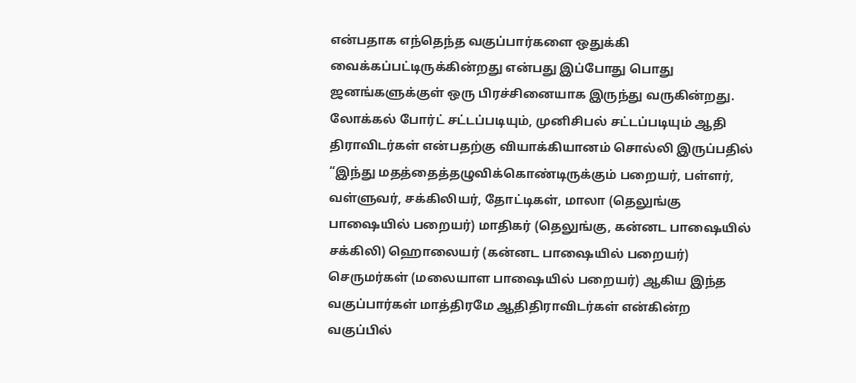என்பதாக எந்தெந்த வகுப்பார்களை ஒதுக்கி வைக்கப்பட்டிருக்கின்றது என்பது இப்போது பொது ஜனங்களுக்குள் ஒரு பிரச்சினையாக இருந்து வருகின்றது. லோக்கல் போர்ட் சட்டப்படியும், முனிசிபல் சட்டப்படியும் ஆதி திராவிடர்கள் என்பதற்கு வியாக்கியானம் சொல்லி இருப்பதில் “இந்து மதத்தைத்தழுவிக்கொண்டிருக்கும் பறையர், பள்ளர், வள்ளுவர், சக்கிலியர், தோட்டிகள், மாலா (தெலுங்கு பாஷையில் பறையர்) மாதிகர் (தெலுங்கு, கன்னட பாஷையில் சக்கிலி) ஹொலையர் (கன்னட பாஷையில் பறையர்) செருமர்கள் (மலையாள பாஷையில் பறையர்) ஆகிய இந்த வகுப்பார்கள் மாத்திரமே ஆதிதிராவிடர்கள் என்கின்ற வகுப்பில்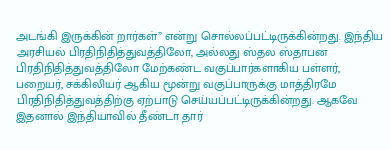அடங்கி இருக்கின் றார்கள்” என்று சொல்லப்பட்டிருக்கின்றது. இந்திய அரசியல் பிரதிநிதித்துவத்திலோ, அல்லது ஸ்தல ஸ்தாபன பிரதிநிதித்துவத்திலோ மேற்கண்ட வகுப்பார்களாகிய பள்ளர், பறையர், சக்கிலியர் ஆகிய மூன்று வகுப்பாருக்கு மாத்திரமே பிரதிநிதித்துவத்திற்கு ஏற்பாடு செய்யப்பட்டிருக்கின்றது. ஆகவே இதனால் இந்தியாவில் தீண்டா தார்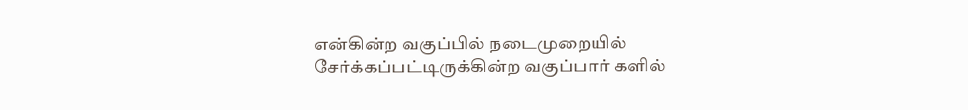என்கின்ற வகுப்பில் நடைமுறையில் சேர்க்கப்பட்டிருக்கின்ற வகுப்பார் களில்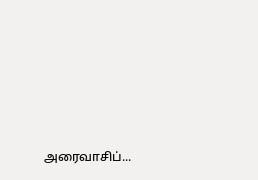அரைவாசிப்...